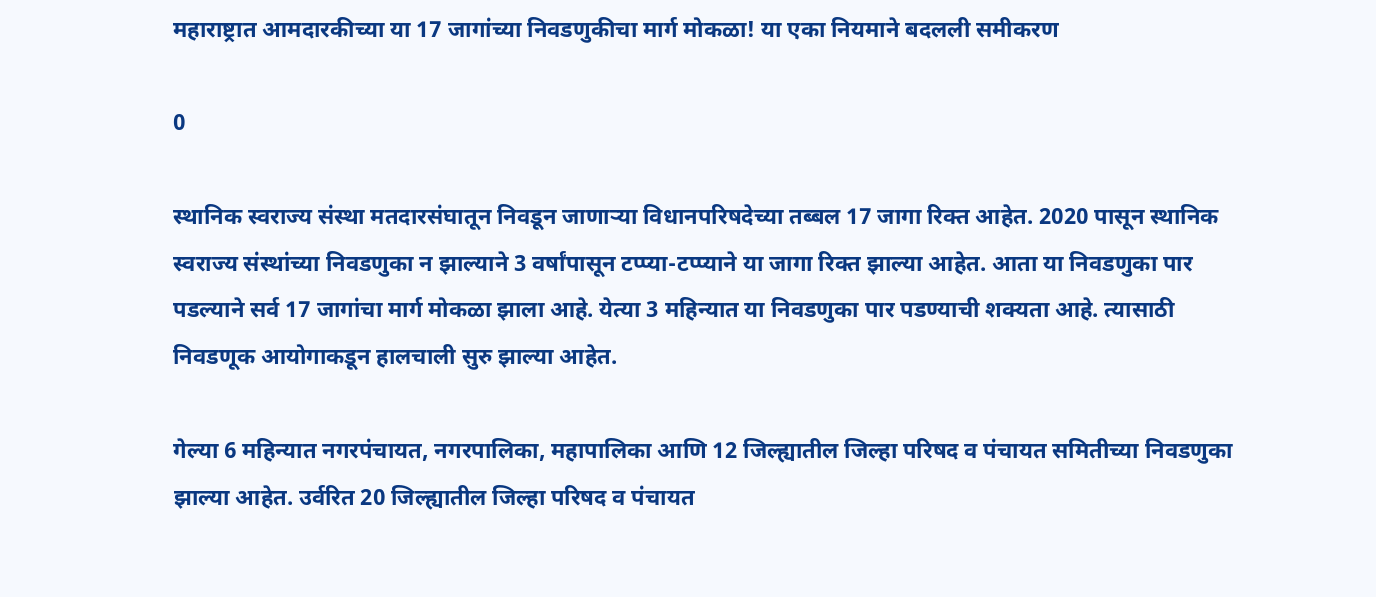महाराष्ट्रात आमदारकीच्या या 17 जागांच्या निवडणुकीचा मार्ग मोकळा! या एका नियमाने बदलली समीकरण

0

स्थानिक स्वराज्य संस्था मतदारसंघातून निवडून जाणाऱ्या विधानपरिषदेच्या तब्बल 17 जागा रिक्त आहेत. 2020 पासून स्थानिक स्वराज्य संस्थांच्या निवडणुका न झाल्याने 3 वर्षांपासून टप्प्या-टप्प्याने या जागा रिक्त झाल्या आहेत. आता या निवडणुका पार पडल्याने सर्व 17 जागांचा मार्ग मोकळा झाला आहे. येत्या 3 महिन्यात या निवडणुका पार पडण्याची शक्यता आहे. त्यासाठी निवडणूक आयोगाकडून हालचाली सुरु झाल्या आहेत.

गेल्या 6 महिन्यात नगरपंचायत, नगरपालिका, महापालिका आणि 12 जिल्ह्यातील जिल्हा परिषद व पंचायत समितीच्या निवडणुका झाल्या आहेत. उर्वरित 20 जिल्ह्यातील जिल्हा परिषद व पंचायत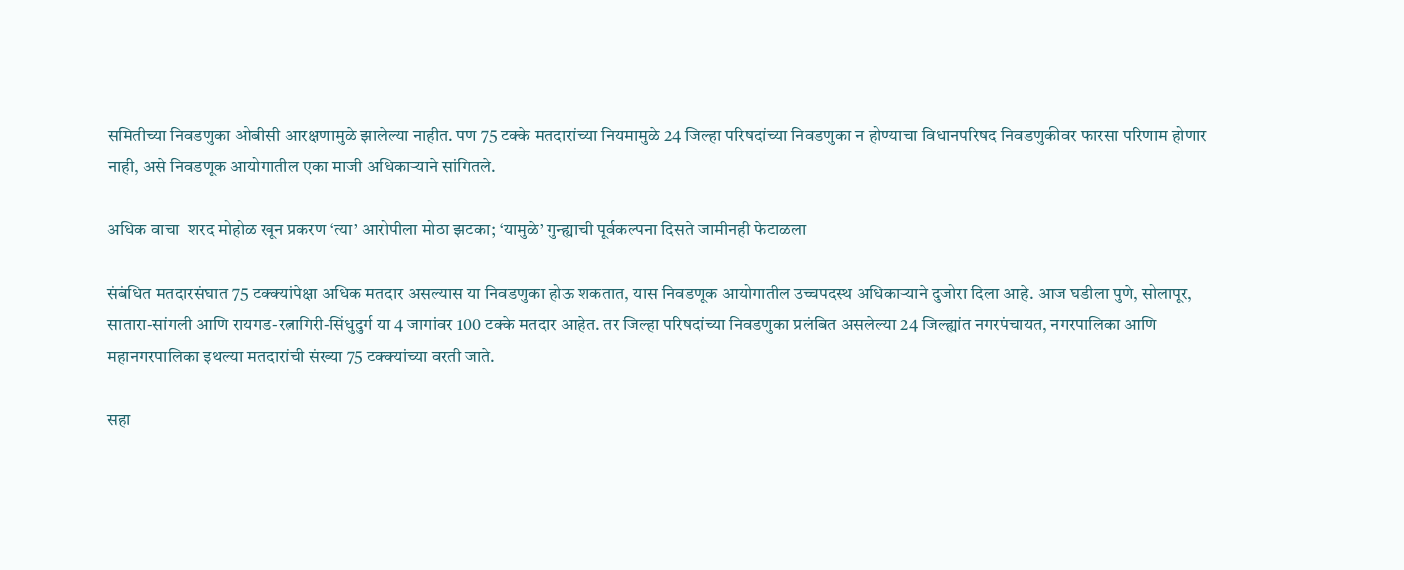समितीच्या निवडणुका ओबीसी आरक्षणामुळे झालेल्या नाहीत. पण 75 टक्के मतदारांच्या नियमामुळे 24 जिल्हा परिषदांच्या निवडणुका न होण्याचा विधानपरिषद निवडणुकीवर फारसा परिणाम होणार नाही, असे निवडणूक आयोगातील एका माजी अधिकाऱ्याने सांगितले.

अधिक वाचा  शरद मोहोळ खून प्रकरण ‘त्या’ आरोपीला मोठा झटका; ‘यामुळे’ गुन्ह्याची पूर्वकल्पना दिसते जामीनही फेटाळला

संबंधित मतदारसंघात 75 टक्क्यांपेक्षा अधिक मतदार असल्यास या निवडणुका होऊ शकतात, यास निवडणूक आयोगातील उच्चपदस्थ अधिकाऱ्याने दुजोरा दिला आहे. आज घडीला पुणे, सोलापूर, सातारा-सांगली आणि रायगड-रत्नागिरी-सिंधुदुर्ग या 4 जागांवर 100 टक्के मतदार आहेत. तर जिल्हा परिषदांच्या निवडणुका प्रलंबित असलेल्या 24 जिल्ह्यांत नगरपंचायत, नगरपालिका आणि महानगरपालिका इथल्या मतदारांची संख्या 75 टक्क्यांच्या वरती जाते.

सहा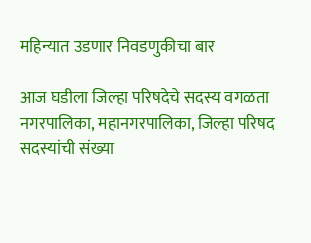महिन्यात उडणार निवडणुकीचा बार

आज घडीला जिल्हा परिषदेचे सदस्य वगळता नगरपालिका, महानगरपालिका, जिल्हा परिषद सदस्यांची संख्या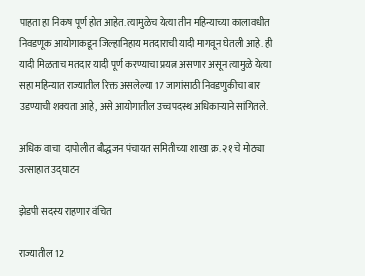पाहता हा निकष पूर्ण होत आहेत. त्यामुळेच येत्या तीन महिन्याच्या कालावधीत निवडणूक आयोगाकडून जिल्हानिहाय मतदाराची यादी मागवून घेतली आहे. ही यादी मिळताच मतदार यादी पूर्ण करण्याचा प्रयत्न असणार असून त्यामुळे येत्या सहा महिन्यात राज्यातील रिक्त असलेल्या 17 जागांसाठी निवडणुकीचा बार उडण्याची शक्यता आहे, असे आयोगातील उच्चपदस्थ अधिकाऱ्याने सांगितले.

अधिक वाचा  दापोलीत बौद्धजन पंचायत समितीच्या शाखा क्र. २१ चे मोठ्या उत्साहात उद्घाटन

झेडपी सदस्य राहणार वंचित

राज्यातील 12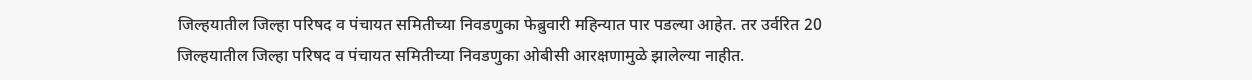जिल्हयातील जिल्हा परिषद व पंचायत समितीच्या निवडणुका फेब्रुवारी महिन्यात पार पडल्या आहेत. तर उर्वरित 20 जिल्हयातील जिल्हा परिषद व पंचायत समितीच्या निवडणुका ओबीसी आरक्षणामुळे झालेल्या नाहीत.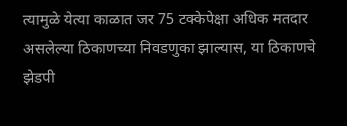त्यामुळे येत्या काळात जर 75 टक्केपेक्षा अधिक मतदार असलेल्या ठिकाणच्या निवडणुका झाल्यास, या ठिकाणचे झेडपी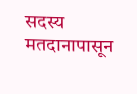सदस्य मतदानापासून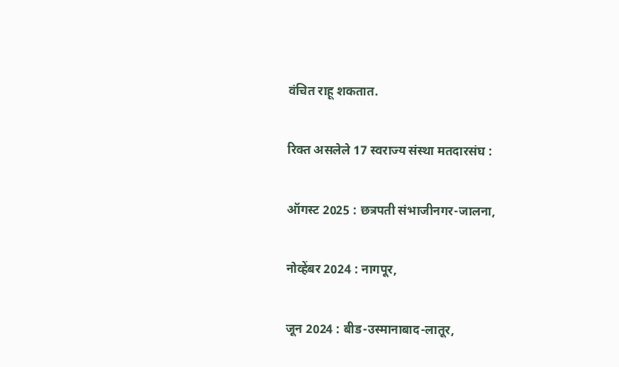वंचित राहू शकतात.

रिक्त असलेले 17 स्वराज्य संस्था मतदारसंघ :

ऑगस्ट 2025 : छत्रपती संभाजीनगर-जालना,

नोव्हेंबर 2024 : नागपूर,

जून 2024 : बीड-उस्मानाबाद-लातूर,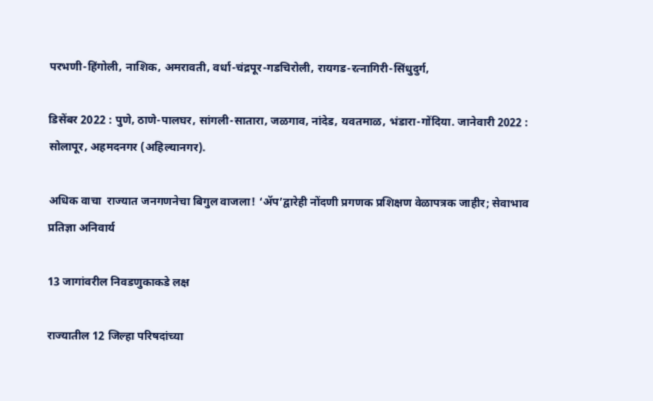परभणी-हिंगोली, नाशिक, अमरावती, वर्धा-चंद्रपूर-गडचिरोली, रायगड-रत्नागिरी-सिंधुदुर्ग,

डिसेंबर 2022 : पुणे, ठाणे-पालघर, सांगली-सातारा, जळगाव, नांदेड, यवतमाळ, भंडारा-गोंदिया. जानेवारी 2022 : सोलापूर, अहमदनगर (अहिल्यानगर).

अधिक वाचा  राज्यात जनगणनेचा बिगुल वाजला! ‘ॲप’द्वारेही नोंदणी प्रगणक प्रशिक्षण वेळापत्रक जाहीर; सेवाभाव प्रतिज्ञा अनिवार्य

13 जागांवरील निवडणुकाकडे लक्ष

राज्यातील 12 जिल्हा परिषदांच्या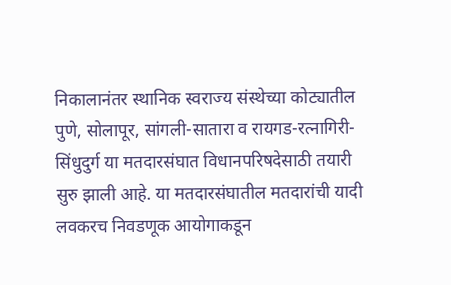निकालानंतर स्थानिक स्वराज्य संस्थेच्या कोट्यातील पुणे, सोलापूर, सांगली-सातारा व रायगड-रत्नागिरी-सिंधुदुर्ग या मतदारसंघात विधानपरिषदेसाठी तयारी सुरु झाली आहे. या मतदारसंघातील मतदारांची यादी लवकरच निवडणूक आयोगाकडून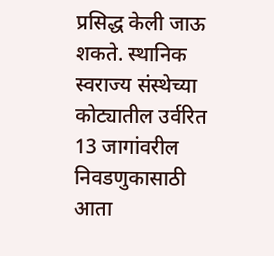प्रसिद्ध केली जाऊ शकते. स्थानिक स्वराज्य संस्थेच्या कोट्यातील उर्वरित 13 जागांवरील निवडणुकासाठी आता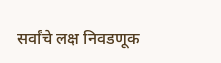सर्वांचे लक्ष निवडणूक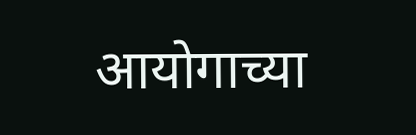आयोगाच्या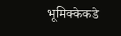भूमिक्केकडे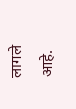लागले आहे.